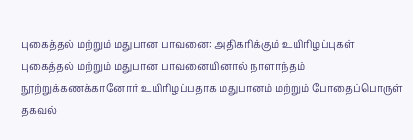புகைத்தல் மற்றும் மதுபான பாவனை: அதிகரிக்கும் உயிரிழப்புகள்
புகைத்தல் மற்றும் மதுபான பாவனையினால் நாளாந்தம் நூற்றுக்கணக்கானோர் உயிரிழப்பதாக மதுபானம் மற்றும் போதைப்பொருள் தகவல்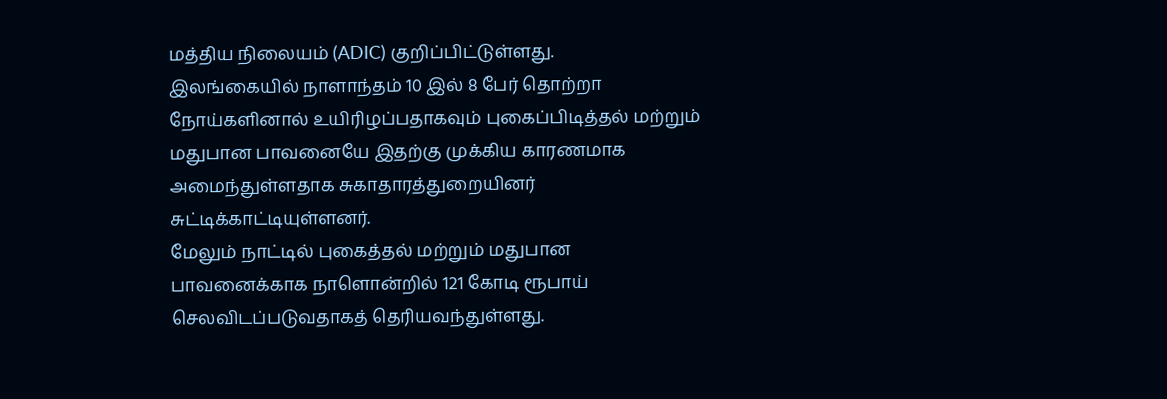மத்திய நிலையம் (ADIC) குறிப்பிட்டுள்ளது.
இலங்கையில் நாளாந்தம் 10 இல் 8 பேர் தொற்றா நோய்களினால் உயிரிழப்பதாகவும் புகைப்பிடித்தல் மற்றும் மதுபான பாவனையே இதற்கு முக்கிய காரணமாக அமைந்துள்ளதாக சுகாதாரத்துறையினர் சுட்டிக்காட்டியுள்ளனர்.
மேலும் நாட்டில் புகைத்தல் மற்றும் மதுபான பாவனைக்காக நாளொன்றில் 121 கோடி ரூபாய் செலவிடப்படுவதாகத் தெரியவந்துள்ளது.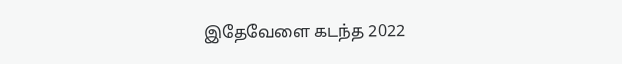இதேவேளை கடந்த 2022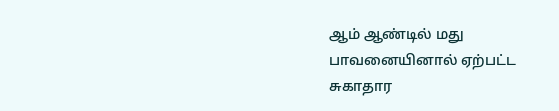ஆம் ஆண்டில் மது பாவனையினால் ஏற்பட்ட சுகாதார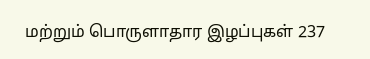மற்றும் பொருளாதார இழப்புகள் 237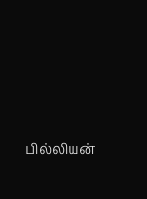பில்லியன்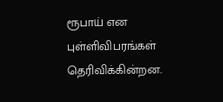ரூபாய் என புள்ளிவிபரங்கள் தெரிவிக்கின்றன.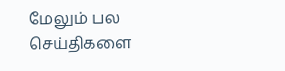மேலும் பல செய்திகளை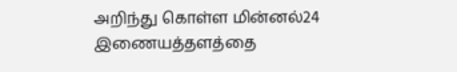அறிந்து கொள்ள மின்னல்24 இணையத்தளத்தை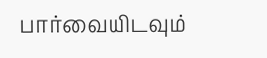பார்வையிடவும்